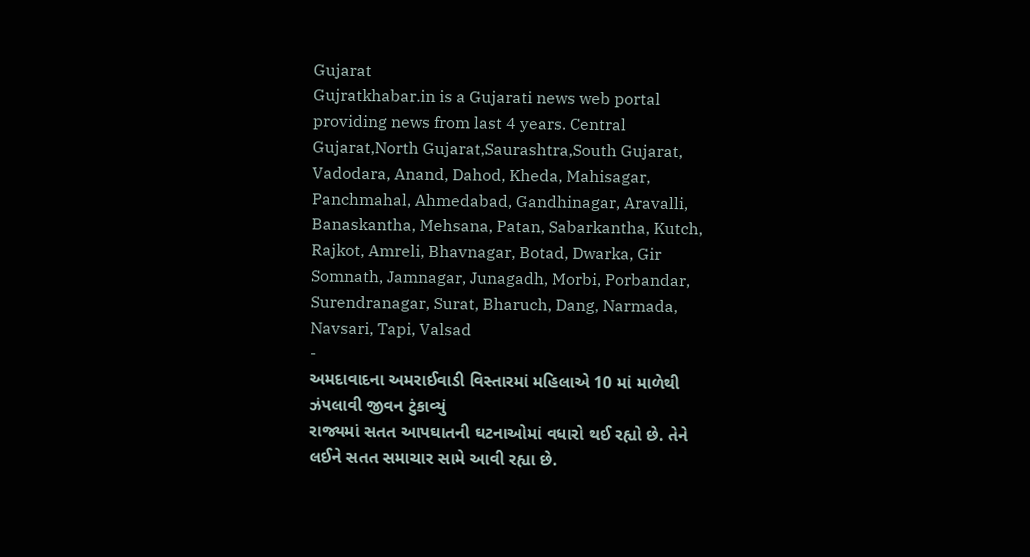Gujarat
Gujratkhabar.in is a Gujarati news web portal providing news from last 4 years. Central Gujarat,North Gujarat,Saurashtra,South Gujarat, Vadodara, Anand, Dahod, Kheda, Mahisagar, Panchmahal, Ahmedabad, Gandhinagar, Aravalli, Banaskantha, Mehsana, Patan, Sabarkantha, Kutch, Rajkot, Amreli, Bhavnagar, Botad, Dwarka, Gir Somnath, Jamnagar, Junagadh, Morbi, Porbandar, Surendranagar, Surat, Bharuch, Dang, Narmada, Navsari, Tapi, Valsad
-
અમદાવાદના અમરાઈવાડી વિસ્તારમાં મહિલાએ 10 માં માળેથી ઝંપલાવી જીવન ટુંકાવ્યું
રાજ્યમાં સતત આપઘાતની ઘટનાઓમાં વધારો થઈ રહ્યો છે. તેને લઈને સતત સમાચાર સામે આવી રહ્યા છે.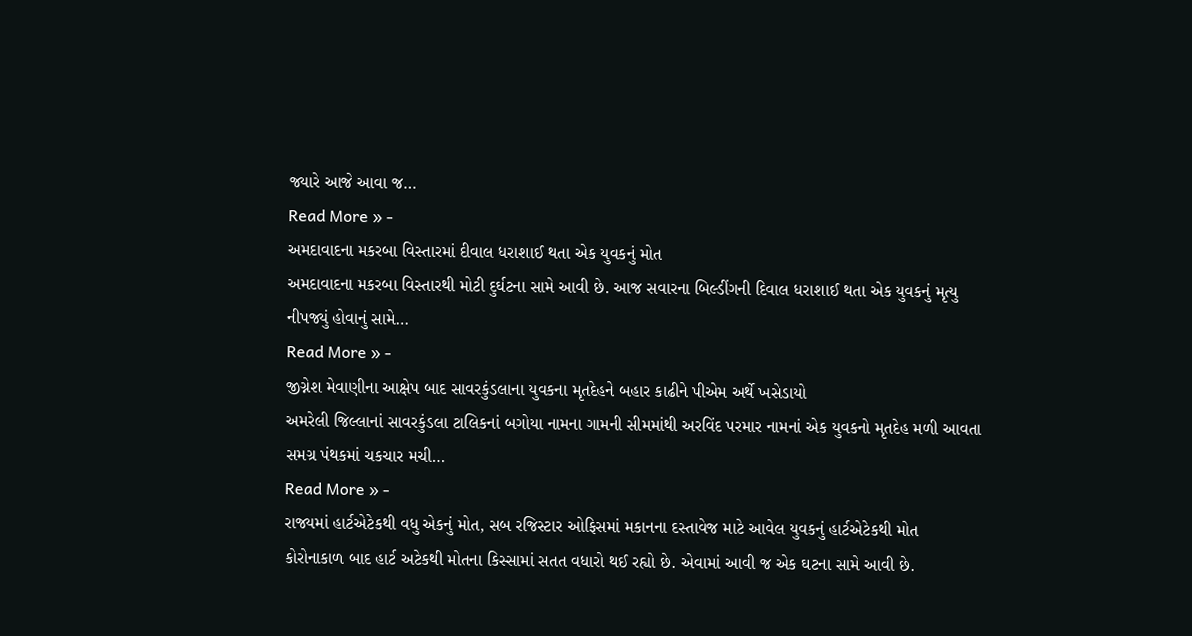જ્યારે આજે આવા જ…
Read More » -
અમદાવાદના મકરબા વિસ્તારમાં દીવાલ ધરાશાઈ થતા એક યુવકનું મોત
અમદાવાદના મકરબા વિસ્તારથી મોટી દુર્ઘટના સામે આવી છે. આજ સવારના બિલ્ડીંગની દિવાલ ધરાશાઈ થતા એક યુવકનું મૃત્યુ નીપજ્યું હોવાનું સામે…
Read More » -
જીગ્નેશ મેવાણીના આક્ષેપ બાદ સાવરકુંડલાના યુવકના મૃતદેહને બહાર કાઢીને પીએમ અર્થે ખસેડાયો
અમરેલી જિલ્લાનાં સાવરકુંડલા ટાલિકનાં બગોયા નામના ગામની સીમમાંથી અરવિંદ પરમાર નામનાં એક યુવકનો મૃતદેહ મળી આવતા સમગ્ર પંથકમાં ચકચાર મચી…
Read More » -
રાજ્યમાં હાર્ટએટેકથી વધુ એકનું મોત, સબ રજિસ્ટાર ઓફિસમાં મકાનના દસ્તાવેજ માટે આવેલ યુવકનું હાર્ટએટેકથી મોત
કોરોનાકાળ બાદ હાર્ટ અટેકથી મોતના કિસ્સામાં સતત વધારો થઈ રહ્યો છે. એવામાં આવી જ એક ઘટના સામે આવી છે.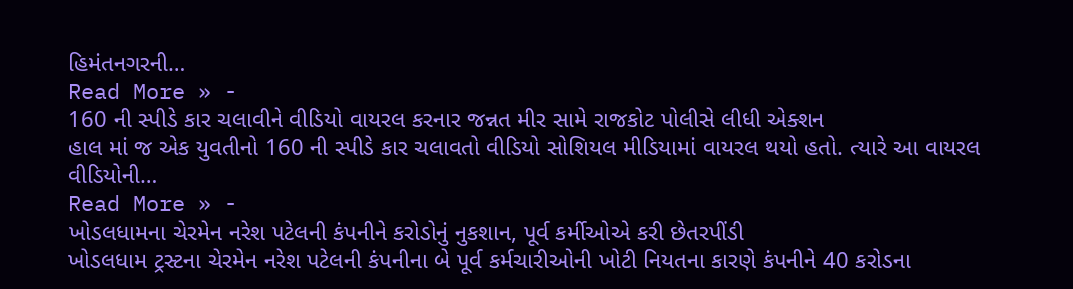હિમંતનગરની…
Read More » -
160 ની સ્પીડે કાર ચલાવીને વીડિયો વાયરલ કરનાર જન્નત મીર સામે રાજકોટ પોલીસે લીધી એક્શન
હાલ માં જ એક યુવતીનો 160 ની સ્પીડે કાર ચલાવતો વીડિયો સોશિયલ મીડિયામાં વાયરલ થયો હતો. ત્યારે આ વાયરલ વીડિયોની…
Read More » -
ખોડલધામના ચેરમેન નરેશ પટેલની કંપનીને કરોડોનું નુકશાન, પૂર્વ કર્મીઓએ કરી છેતરપીંડી
ખોડલધામ ટ્રસ્ટના ચેરમેન નરેશ પટેલની કંપનીના બે પૂર્વ કર્મચારીઓની ખોટી નિયતના કારણે કંપનીને 40 કરોડના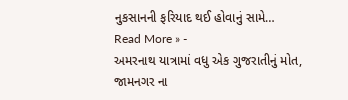નુકસાનની ફરિયાદ થઈ હોવાનું સામે…
Read More » -
અમરનાથ યાત્રામાં વધુ એક ગુજરાતીનું મોત, જામનગર ના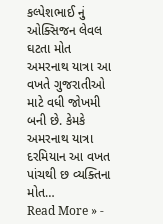કલ્પેશભાઈ નું ઓક્સિજન લેવલ ઘટતા મોત
અમરનાથ યાત્રા આ વખતે ગુજરાતીઓ માટે વધી જોખમી બની છે. કેમકે અમરનાથ યાત્રા દરમિયાન આ વખત પાંચથી છ વ્યક્તિના મોત…
Read More » -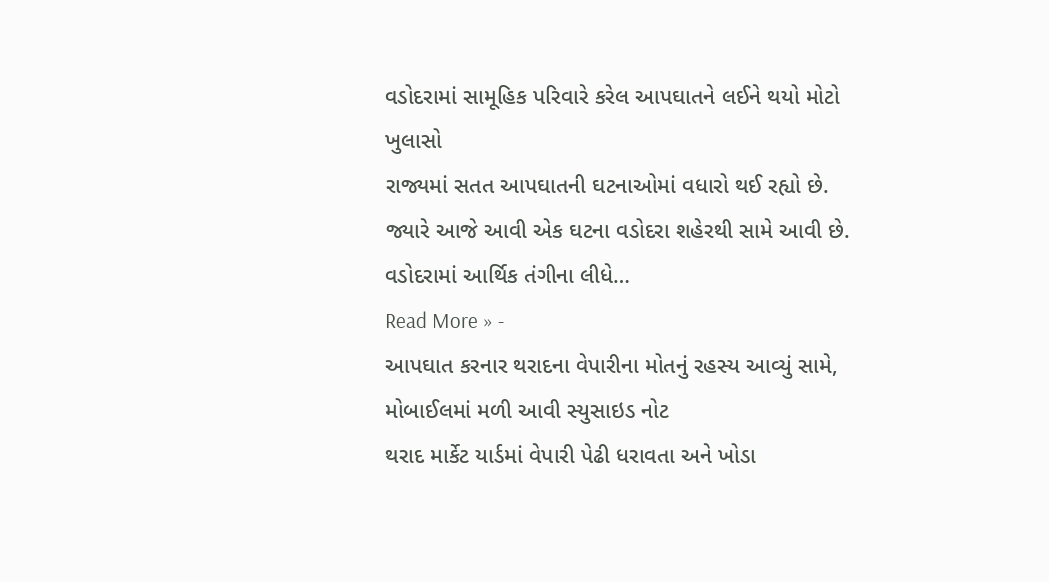વડોદરામાં સામૂહિક પરિવારે કરેલ આપઘાતને લઈને થયો મોટો ખુલાસો
રાજ્યમાં સતત આપઘાતની ઘટનાઓમાં વધારો થઈ રહ્યો છે. જ્યારે આજે આવી એક ઘટના વડોદરા શહેરથી સામે આવી છે. વડોદરામાં આર્થિક તંગીના લીધે…
Read More » -
આપઘાત કરનાર થરાદના વેપારીના મોતનું રહસ્ય આવ્યું સામે, મોબાઈલમાં મળી આવી સ્યુસાઇડ નોટ
થરાદ માર્કેટ યાર્ડમાં વેપારી પેઢી ધરાવતા અને ખોડા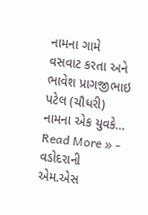નામના ગામે વસવાટ કરતા અને ભાવેશ પ્રાગજીભાઇ પટેલ (ચૌધરી) નામના એક યુવકે…
Read More » -
વડોદરાની એમ.એસ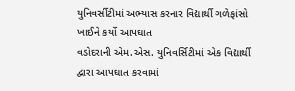યુનિવર્સીટીમાં અભ્યાસ કરનાર વિદ્યાર્થી ગળેફાંસો ખાઈને કર્યો આપઘાત
વડોદરાની એમ.એસ. યુનિવર્સિટીમાં એક વિદ્યાર્થી દ્વારા આપઘાત કરવામાં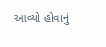આવ્યો હોવાનું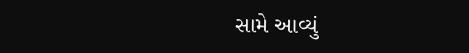સામે આવ્યું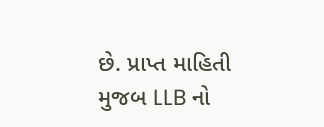છે. પ્રાપ્ત માહિતી મુજબ LLB નો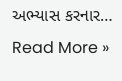અભ્યાસ કરનાર…
Read More »